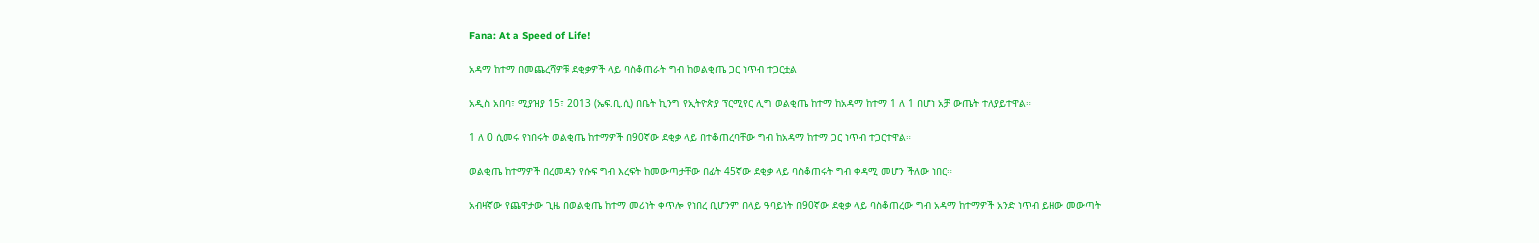Fana: At a Speed of Life!

አዳማ ከተማ በመጨረሻዎቹ ደቂቃዎች ላይ ባስቆጠራት ግብ ከወልቂጤ ጋር ነጥብ ተጋርቷል

አዲስ አበባ፣ ሚያዝያ 15፣ 2013 (ኤፍ.ቢ.ሲ) በቤት ኪንግ የኢትዮጵያ ፕርሚየር ሊግ ወልቂጤ ከተማ ከአዳማ ከተማ 1 ለ 1 በሆነ አቻ ውጤት ተለያይተዋል።

1 ለ 0 ሲመሩ የነበሩት ወልቂጤ ከተማዎች በ90ኛው ደቂቃ ላይ በተቆጠረባቸው ግብ ከአዳማ ከተማ ጋር ነጥብ ተጋርተዋል።

ወልቂጤ ከተማዎች በረመዳን የሱፍ ግብ እረፍት ከመውጣታቸው በፊት 45ኛው ደቂቃ ላይ ባስቆጠሩት ግብ ቀዳሚ መሆን ችለው ነበር።

አብዛኛው የጨዋታው ጊዜ በወልቂጤ ከተማ መሪነት ቀጥሎ የነበረ ቢሆንም በላይ ዓባይነት በ90ኛው ደቂቃ ላይ ባስቆጠረው ግብ አዳማ ከተማዎች አንድ ነጥብ ይዘው መውጣት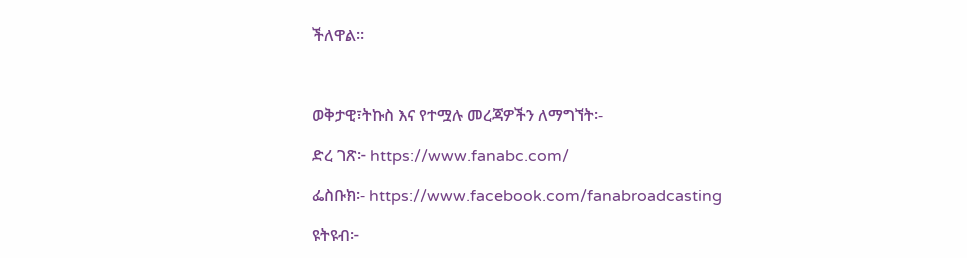ችለዋል።



ወቅታዊ፣ትኩስ እና የተሟሉ መረጃዎችን ለማግኘት፡-

ድረ ገጽ፦ https://www.fanabc.com/

ፌስቡክ፡- https://www.facebook.com/fanabroadcasting

ዩትዩብ፦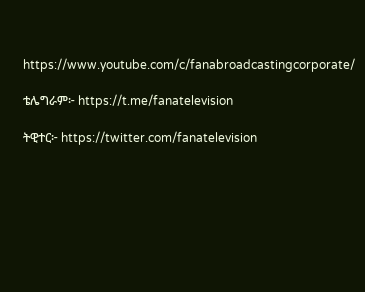https://www.youtube.com/c/fanabroadcastingcorporate/

ቴሌግራም፦ https://t.me/fanatelevision

ትዊተር፦ https://twitter.com/fanatelevision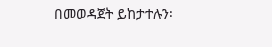በመወዳጀት ይከታተሉን፡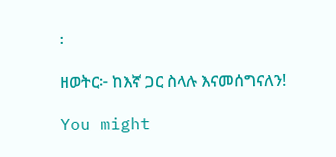፡

ዘወትር፦ ከእኛ ጋር ስላሉ እናመሰግናለን!

You might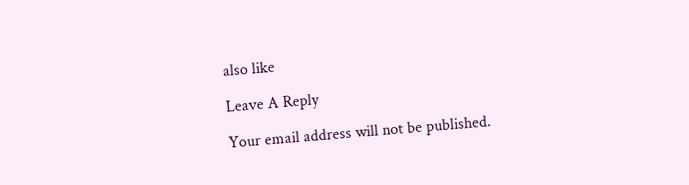also like

Leave A Reply

Your email address will not be published.